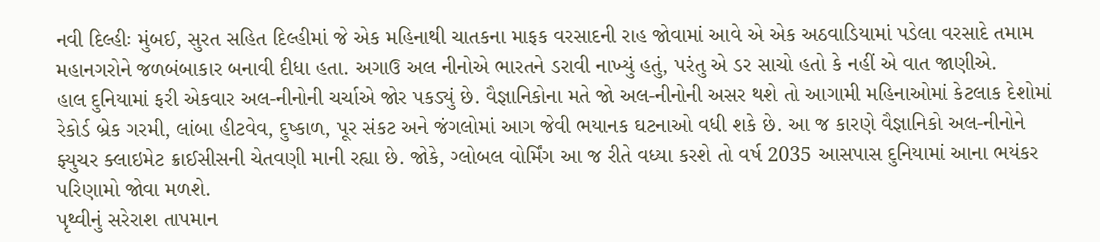નવી દિલ્હીઃ મુંબઈ, સુરત સહિત દિલ્હીમાં જે એક મહિનાથી ચાતકના માફક વરસાદની રાહ જોવામાં આવે એ એક અઠવાડિયામાં પડેલા વરસાદે તમામ મહાનગરોને જળબંબાકાર બનાવી દીધા હતા. અગાઉ અલ નીનોએ ભારતને ડરાવી નાખ્યું હતું, પરંતુ એ ડર સાચો હતો કે નહીં એ વાત જાણીએ.
હાલ દુનિયામાં ફરી એકવાર અલ-નીનોની ચર્ચાએ જોર પકડ્યું છે. વૈજ્ઞાનિકોના મતે જો અલ-નીનોની અસર થશે તો આગામી મહિનાઓમાં કેટલાક દેશોમાં રેકોર્ડ બ્રેક ગરમી, લાંબા હીટવેવ, દુષ્કાળ, પૂર સંકટ અને જંગલોમાં આગ જેવી ભયાનક ઘટનાઓ વધી શકે છે. આ જ કારણે વૈજ્ઞાનિકો અલ-નીનોને ફ્યુચર ક્લાઇમેટ ક્રાઈસીસની ચેતવણી માની રહ્યા છે. જોકે, ગ્લોબલ વોર્મિંગ આ જ રીતે વધ્યા કરશે તો વર્ષ 2035 આસપાસ દુનિયામાં આના ભયંકર પરિણામો જોવા મળશે.
પૃથ્વીનું સરેરાશ તાપમાન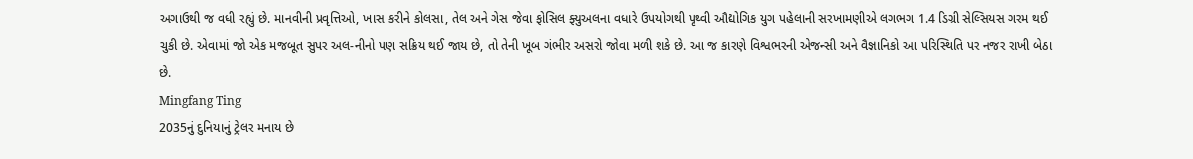અગાઉથી જ વધી રહ્યું છે. માનવીની પ્રવૃત્તિઓ, ખાસ કરીને કોલસા, તેલ અને ગેસ જેવા ફોસિલ ફ્યુઅલના વધારે ઉપયોગથી પૃથ્વી ઔદ્યોગિક યુગ પહેલાની સરખામણીએ લગભગ 1.4 ડિગ્રી સેલ્સિયસ ગરમ થઈ ચુકી છે. એવામાં જો એક મજબૂત સુપર અલ-નીનો પણ સક્રિય થઈ જાય છે, તો તેની ખૂબ ગંભીર અસરો જોવા મળી શકે છે. આ જ કારણે વિશ્વભરની એજન્સી અને વૈજ્ઞાનિકો આ પરિસ્થિતિ પર નજર રાખી બેઠા છે.
Mingfang Ting
2035નું દુનિયાનું ટ્રેલર મનાય છે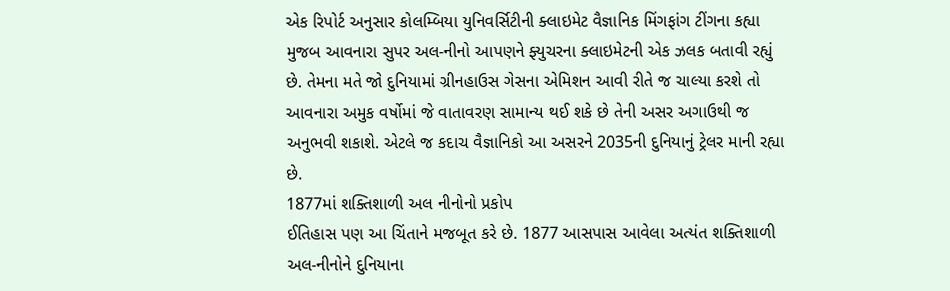એક રિપોર્ટ અનુસાર કોલમ્બિયા યુનિવર્સિટીની ક્લાઇમેટ વૈજ્ઞાનિક મિંગફાંગ ટીંગના કહ્યા મુજબ આવનારા સુપર અલ-નીનો આપણને ફ્યુચરના ક્લાઇમેટની એક ઝલક બતાવી રહ્યું છે. તેમના મતે જો દુનિયામાં ગ્રીનહાઉસ ગેસના એમિશન આવી રીતે જ ચાલ્યા કરશે તો આવનારા અમુક વર્ષોમાં જે વાતાવરણ સામાન્ય થઈ શકે છે તેની અસર અગાઉથી જ અનુભવી શકાશે. એટલે જ કદાચ વૈજ્ઞાનિકો આ અસરને 2035ની દુનિયાનું ટ્રેલર માની રહ્યા છે.
1877માં શક્તિશાળી અલ નીનોનો પ્રકોપ
ઈતિહાસ પણ આ ચિંતાને મજબૂત કરે છે. 1877 આસપાસ આવેલા અત્યંત શક્તિશાળી અલ-નીનોને દુનિયાના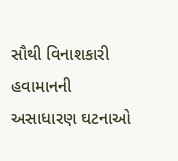સૌથી વિનાશકારી હવામાનની અસાધારણ ઘટનાઓ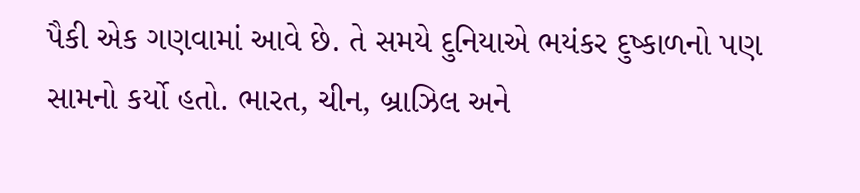પૈકી એક ગણવામાં આવે છે. તે સમયે દુનિયાએ ભયંકર દુષ્કાળનો પણ સામનો કર્યો હતો. ભારત, ચીન, બ્રાઝિલ અને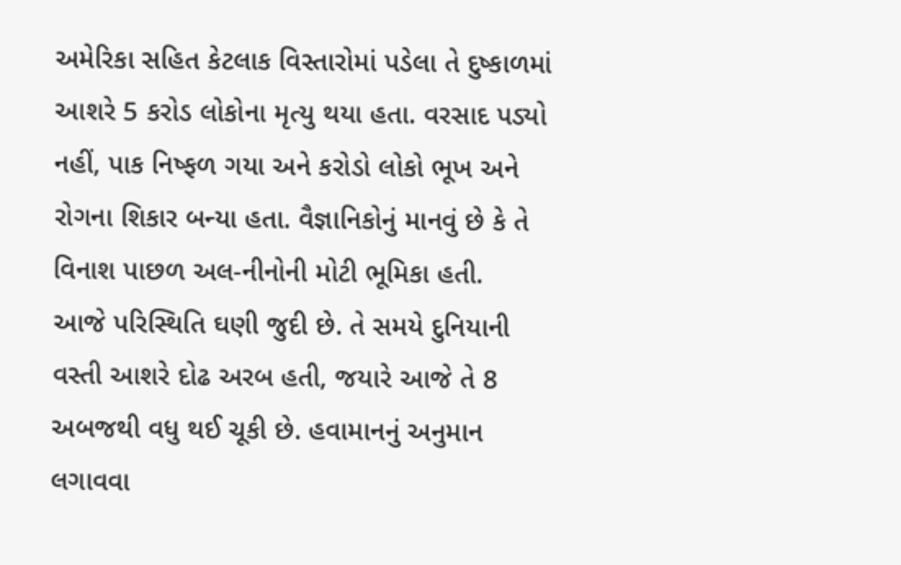અમેરિકા સહિત કેટલાક વિસ્તારોમાં પડેલા તે દુષ્કાળમાં આશરે 5 કરોડ લોકોના મૃત્યુ થયા હતા. વરસાદ પડ્યો નહીં, પાક નિષ્ફળ ગયા અને કરોડો લોકો ભૂખ અને રોગના શિકાર બન્યા હતા. વૈજ્ઞાનિકોનું માનવું છે કે તે વિનાશ પાછળ અલ-નીનોની મોટી ભૂમિકા હતી.
આજે પરિસ્થિતિ ઘણી જુદી છે. તે સમયે દુનિયાની વસ્તી આશરે દોઢ અરબ હતી, જયારે આજે તે 8 અબજથી વધુ થઈ ચૂકી છે. હવામાનનું અનુમાન લગાવવા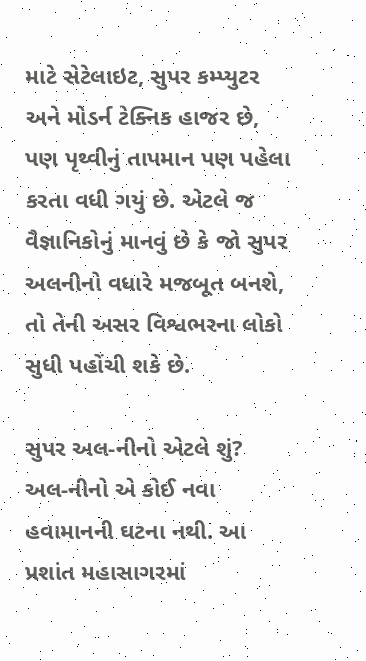માટે સેટેલાઇટ, સુપર કમ્પ્યુટર અને મોડર્ન ટેક્નિક હાજર છે, પણ પૃથ્વીનું તાપમાન પણ પહેલા કરતા વધી ગયું છે. એટલે જ વૈજ્ઞાનિકોનું માનવું છે કે જો સુપર અલનીનો વધારે મજબૂત બનશે, તો તેની અસર વિશ્વભરના લોકો સુધી પહોંચી શકે છે.

સુપર અલ-નીનો એટલે શું?
અલ-નીનો એ કોઈ નવા હવામાનની ઘટના નથી. આ પ્રશાંત મહાસાગરમાં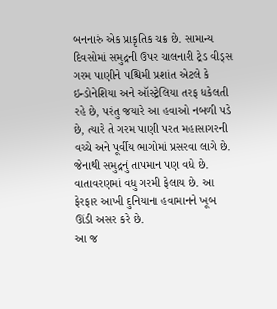બનનારું એક પ્રાકૃતિક ચક્ર છે. સામાન્ય દિવસોમાં સમુદ્રની ઉપર ચાલનારી ટ્રેડ વીડ્સ ગરમ પાણીને પશ્ચિમી પ્રશાંત એટલે કે ઇન્ડોનેશિયા અને ઑસ્ટ્રેલિયા તરફ ધકેલતી રહે છે, પરંતુ જયારે આ હવાઓ નબળી પડે છે, ત્યારે તે ગરમ પાણી પરત મહાસાગરની વચ્ચે અને પૂર્વીય ભાગોમાં પ્રસરવા લાગે છે. જેનાથી સમુદ્રનું તાપમાન પણ વધે છે. વાતાવરણમાં વધુ ગરમી ફેલાય છે. આ ફેરફાર આખી દુનિયાના હવામાનને ખૂબ ઊંડી અસર કરે છે.
આ જ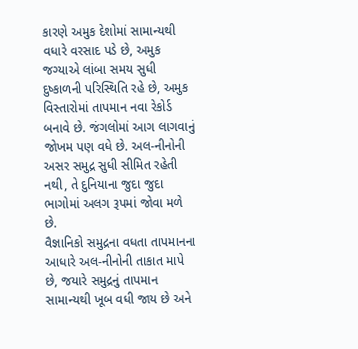કારણે અમુક દેશોમાં સામાન્યથી વધારે વરસાદ પડે છે, અમુક જગ્યાએ લાંબા સમય સુધી દુષ્કાળની પરિસ્થિતિ રહે છે, અમુક વિસ્તારોમાં તાપમાન નવા રેકોર્ડ બનાવે છે. જંગલોમાં આગ લાગવાનું જોખમ પણ વધે છે. અલ-નીનોની અસર સમુદ્ર સુધી સીમિત રહેતી નથી, તે દુનિયાના જુદા જુદા ભાગોમાં અલગ રૂપમાં જોવા મળે છે.
વૈજ્ઞાનિકો સમુદ્રના વધતા તાપમાનના આધારે અલ-નીનોની તાકાત માપે છે, જયારે સમુદ્રનું તાપમાન સામાન્યથી ખૂબ વધી જાય છે અને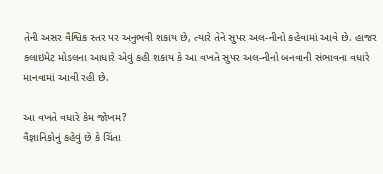તેની અસર વૈશ્વિક સ્તર પર અનુભવી શકાય છે, ત્યારે તેને સુપર અલ-નીનો કહેવામાં આવે છે. હાજર ક્લાઇમેટ મોડલના આધારે એવું કહી શકાય કે આ વખતે સુપર અલ-નીનો બનવાની સંભાવના વધારે માનવામાં આવી રહી છે.

આ વખતે વધારે કેમ જોખમ?
વૈજ્ઞાનિકોનું કહેવું છે કે ચિંતા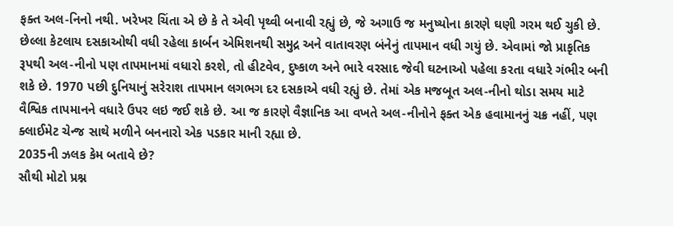ફક્ત અલ-નિનો નથી. ખરેખર ચિંતા એ છે કે તે એવી પૃથ્વી બનાવી રહ્યું છે, જે અગાઉ જ મનુષ્યોના કારણે ઘણી ગરમ થઈ ચુકી છે. છેલ્લા કેટલાય દસકાઓથી વધી રહેલા કાર્બન એમિશનથી સમુદ્ર અને વાતાવરણ બંનેનું તાપમાન વધી ગયું છે. એવામાં જો પ્રાકૃતિક રૂપથી અલ-નીનો પણ તાપમાનમાં વધારો કરશે, તો હીટવેવ, દુષ્કાળ અને ભારે વરસાદ જેવી ઘટનાઓ પહેલા કરતા વધારે ગંભીર બની શકે છે. 1970 પછી દુનિયાનું સરેરાશ તાપમાન લગભગ દર દસકાએ વધી રહ્યું છે. તેમાં એક મજબૂત અલ-નીનો થોડા સમય માટે વૈશ્વિક તાપમાનને વધારે ઉપર લઇ જઈ શકે છે. આ જ કારણે વૈજ્ઞાનિક આ વખતે અલ-નીનોને ફક્ત એક હવામાનનું ચક્ર નહીં, પણ ક્લાઈમેટ ચેન્જ સાથે મળીને બનનારો એક પડકાર માની રહ્યા છે.
2035ની ઝલક કેમ બતાવે છે?
સૌથી મોટો પ્રશ્ન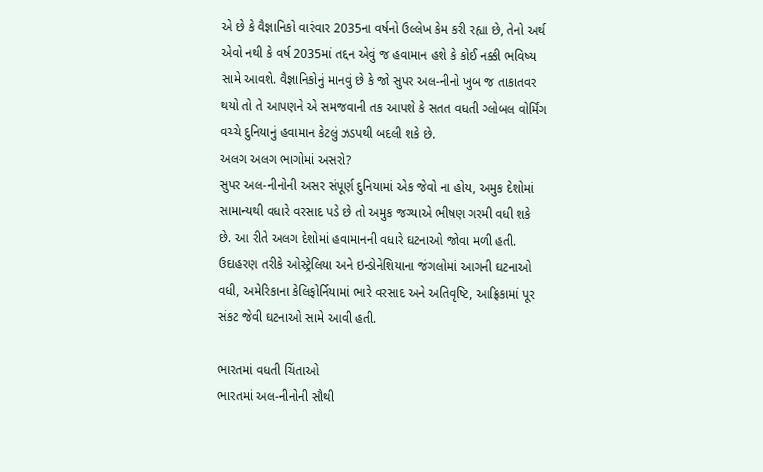એ છે કે વૈજ્ઞાનિકો વારંવાર 2035ના વર્ષનો ઉલ્લેખ કેમ કરી રહ્યા છે, તેનો અર્થ એવો નથી કે વર્ષ 2035માં તદ્દન એવું જ હવામાન હશે કે કોઈ નક્કી ભવિષ્ય સામે આવશે. વૈજ્ઞાનિકોનું માનવું છે કે જો સુપર અલ-નીનો ખુબ જ તાકાતવર થયો તો તે આપણને એ સમજવાની તક આપશે કે સતત વધતી ગ્લોબલ વોર્મિંગ વચ્ચે દુનિયાનું હવામાન કેટલું ઝડપથી બદલી શકે છે.
અલગ અલગ ભાગોમાં અસરો?
સુપર અલ-નીનોની અસર સંપૂર્ણ દુનિયામાં એક જેવો ના હોય, અમુક દેશોમાં સામાન્યથી વધારે વરસાદ પડે છે તો અમુક જગ્યાએ ભીષણ ગરમી વધી શકે છે. આ રીતે અલગ દેશોમાં હવામાનની વધારે ઘટનાઓ જોવા મળી હતી. ઉદાહરણ તરીકે ઓસ્ટ્રેલિયા અને ઇન્ડોનેશિયાના જંગલોમાં આગની ઘટનાઓ વધી, અમેરિકાના કેલિફોર્નિયામાં ભારે વરસાદ અને અતિવૃષ્ટિ, આફ્રિકામાં પૂર સંકટ જેવી ઘટનાઓ સામે આવી હતી.

ભારતમાં વધતી ચિંતાઓ
ભારતમાં અલ-નીનોની સૌથી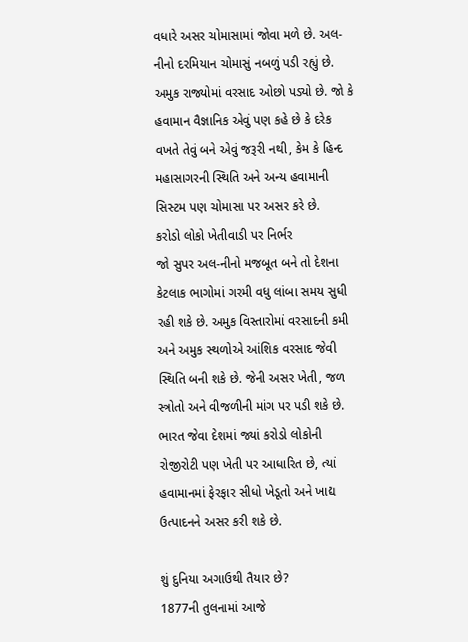વધારે અસર ચોમાસામાં જોવા મળે છે. અલ-નીનો દરમિયાન ચોમાસું નબળું પડી રહ્યું છે. અમુક રાજ્યોમાં વરસાદ ઓછો પડ્યો છે. જો કે હવામાન વૈજ્ઞાનિક એવું પણ કહે છે કે દરેક વખતે તેવું બને એવું જરૂરી નથી, કેમ કે હિન્દ મહાસાગરની સ્થિતિ અને અન્ય હવામાની સિસ્ટમ પણ ચોમાસા પર અસર કરે છે.
કરોડો લોકો ખેતીવાડી પર નિર્ભર
જો સુપર અલ-નીનો મજબૂત બને તો દેશના કેટલાક ભાગોમાં ગરમી વધુ લાંબા સમય સુધી રહી શકે છે. અમુક વિસ્તારોમાં વરસાદની કમી અને અમુક સ્થળોએ આંશિક વરસાદ જેવી સ્થિતિ બની શકે છે. જેની અસર ખેતી, જળ સ્ત્રોતો અને વીજળીની માંગ પર પડી શકે છે. ભારત જેવા દેશમાં જ્યાં કરોડો લોકોની રોજીરોટી પણ ખેતી પર આધારિત છે, ત્યાં હવામાનમાં ફેરફાર સીધો ખેડૂતો અને ખાદ્ય ઉત્પાદનને અસર કરી શકે છે.

શું દુનિયા અગાઉથી તૈયાર છે?
1877ની તુલનામાં આજે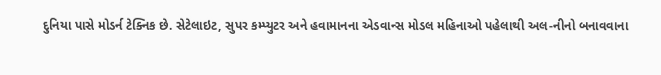દુનિયા પાસે મોડર્ન ટેક્નિક છે. સેટેલાઇટ, સુપર કમ્પ્યુટર અને હવામાનના એડવાન્સ મોડલ મહિનાઓ પહેલાથી અલ-નીનો બનાવવાના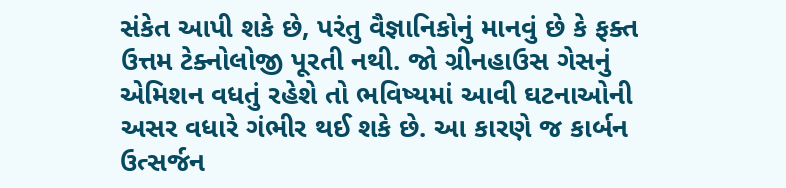સંકેત આપી શકે છે, પરંતુ વૈજ્ઞાનિકોનું માનવું છે કે ફક્ત ઉત્તમ ટેક્નોલોજી પૂરતી નથી. જો ગ્રીનહાઉસ ગેસનું એમિશન વધતું રહેશે તો ભવિષ્યમાં આવી ઘટનાઓની અસર વધારે ગંભીર થઈ શકે છે. આ કારણે જ કાર્બન ઉત્સર્જન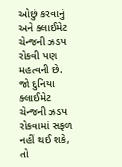ઓછું કરવાનું અને ક્લાઈમેટ ચેન્જની ઝડપ રોકવી પણ મહત્વની છે.
જો દુનિયા ક્લાઈમેટ ચેન્જની ઝડપ રોકવામાં સફળ નહીં થઈ શકે, તો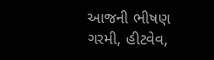આજની ભીષણ ગરમી, હીટવેવ,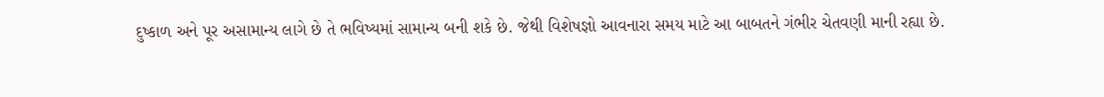દુષ્કાળ અને પૂર અસામાન્ય લાગે છે તે ભવિષ્યમાં સામાન્ય બની શકે છે. જેથી વિશેષજ્ઞો આવનારા સમય માટે આ બાબતને ગંભીર ચેતવણી માની રહ્યા છે.